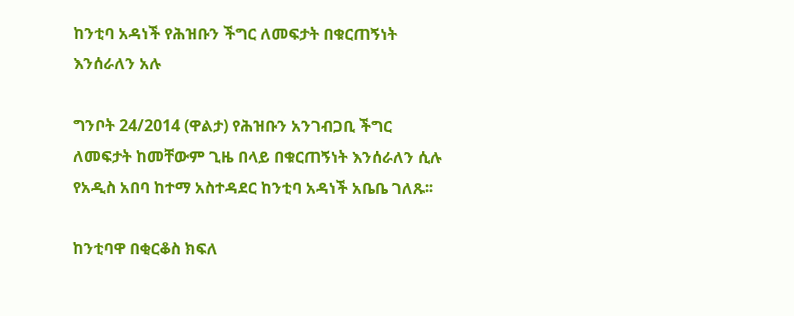ከንቲባ አዳነች የሕዝቡን ችግር ለመፍታት በቁርጠኝነት እንሰራለን አሉ

ግንቦት 24/2014 (ዋልታ) የሕዝቡን አንገብጋቢ ችግር ለመፍታት ከመቸውም ጊዜ በላይ በቁርጠኝነት እንሰራለን ሲሉ የአዲስ አበባ ከተማ አስተዳደር ከንቲባ አዳነች አቤቤ ገለጹ፡፡

ከንቲባዋ በቂርቆስ ክፍለ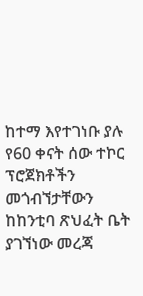ከተማ እየተገነቡ ያሉ የ60 ቀናት ሰው ተኮር ፕሮጀክቶችን መጎብኘታቸውን ከከንቲባ ጽህፈት ቤት ያገኘነው መረጃ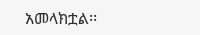አመላክቷል፡፡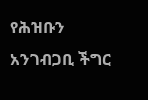የሕዝቡን አንገብጋቢ ችግር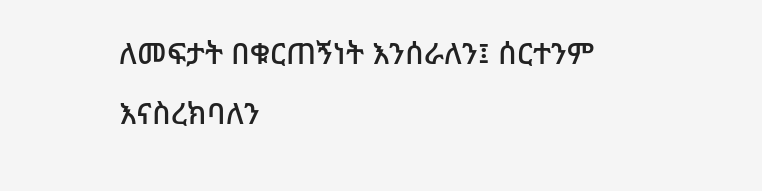ለመፍታት በቁርጠኝነት እንሰራለን፤ ሰርተንም እናስረክባለን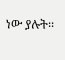ነው ያሉት፡፡